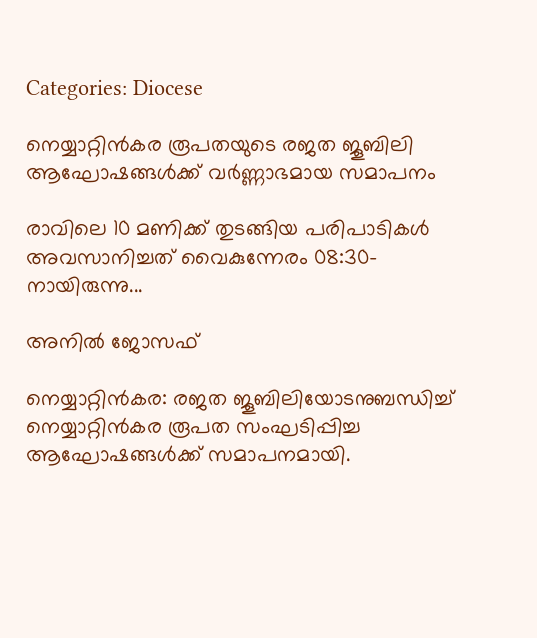Categories: Diocese

നെയ്യാറ്റിൻകര രൂപതയുടെ രജത ജൂബിലി ആഘോഷങ്ങൾക്ക് വർണ്ണാഭമായ സമാപനം

രാവിലെ 10 മണിക്ക് തുടങ്ങിയ പരിപാടികൾ അവസാനിച്ചത് വൈകുന്നേരം 08:30-നായിരുന്നു...

അനിൽ ജോസഫ്

നെയ്യാറ്റിൻകര: രജത ജൂബിലിയോടനുബന്ധിച്ച് നെയ്യാറ്റിൻകര രൂപത സംഘടിപ്പിച്ച ആഘോഷങ്ങൾക്ക് സമാപനമായി.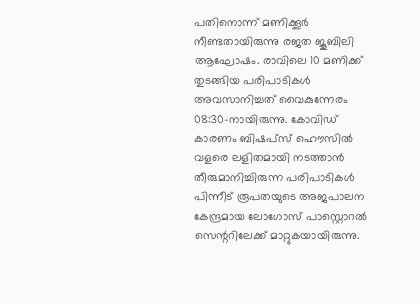പതിനൊന്ന് മണിക്കൂർ നീണ്ടതായിരുന്നു രജത ജൂബിലി ആഘോഷം. രാവിലെ 10 മണിക്ക് തുടങ്ങിയ പരിപാടികൾ അവസാനിച്ചത് വൈകുന്നേരം 08:30-നായിരുന്നു. കോവിഡ് കാരണം ബിഷപ്‌സ് ഹൌസിൽ വളരെ ലളിതമായി നടത്താൻ തീരുമാനിച്ചിരുന്ന പരിപാടികൾ പിന്നീട് രൂപതയുടെ അജപാലന കേന്ദ്രമായ ലോഗോസ് പാസ്റ്റൊറൽ സെന്ററിലേക്ക് മാറ്റുകയായിരുന്നു.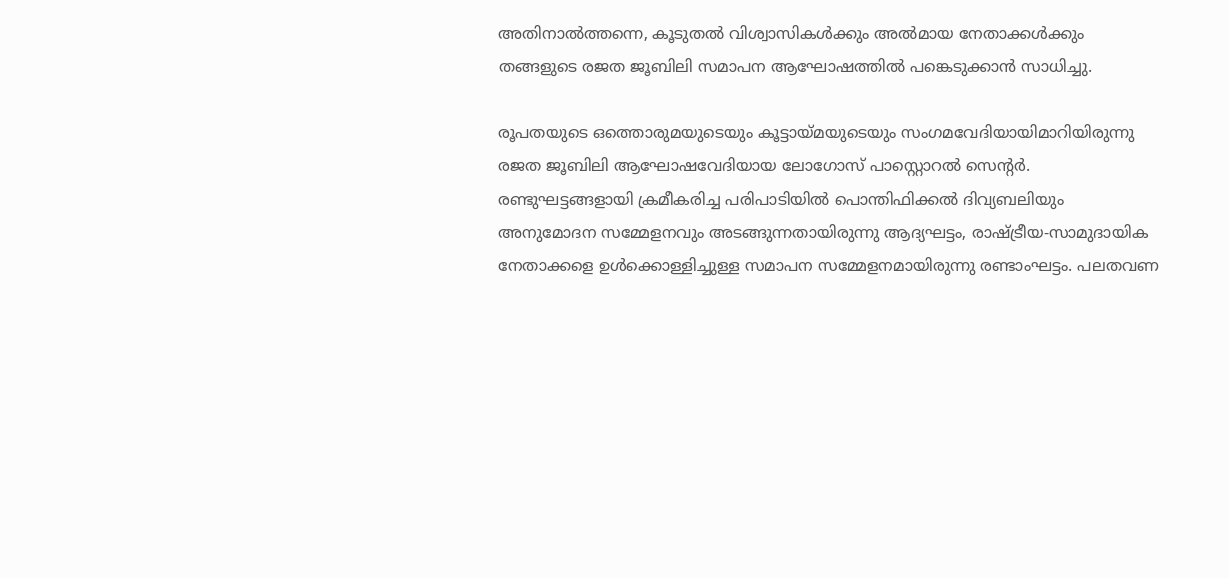അതിനാൽത്തന്നെ, കൂടുതൽ വിശ്വാസികൾക്കും അൽമായ നേതാക്കൾക്കും തങ്ങളുടെ രജത ജൂബിലി സമാപന ആഘോഷത്തിൽ പങ്കെടുക്കാൻ സാധിച്ചു.

രൂപതയുടെ ഒത്തൊരുമയുടെയും കൂട്ടായ്മയുടെയും സംഗമവേദിയായിമാറിയിരുന്നു രജത ജൂബിലി ആഘോഷവേദിയായ ലോഗോസ് പാസ്റ്റൊറൽ സെന്റർ. രണ്ടുഘട്ടങ്ങളായി ക്രമീകരിച്ച പരിപാടിയിൽ പൊന്തിഫിക്കൽ ദിവ്യബലിയും അനുമോദന സമ്മേളനവും അടങ്ങുന്നതായിരുന്നു ആദ്യഘട്ടം, രാഷ്ട്രീയ-സാമുദായിക നേതാക്കളെ ഉൾക്കൊള്ളിച്ചുള്ള സമാപന സമ്മേളനമായിരുന്നു രണ്ടാംഘട്ടം. പലതവണ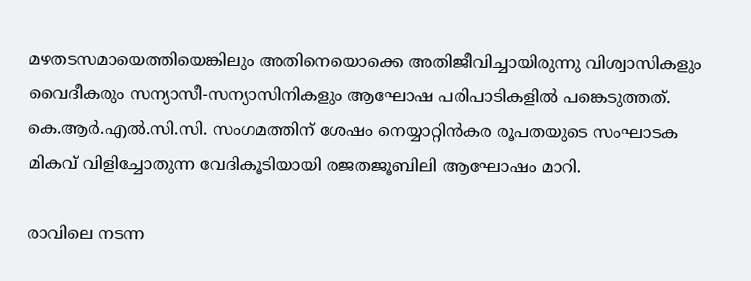മഴതടസമായെത്തിയെങ്കിലും അതിനെയൊക്കെ അതിജീവിച്ചായിരുന്നു വിശ്വാസികളും വൈദീകരും സന്യാസീ-സന്യാസിനികളും ആഘോഷ പരിപാടികളിൽ പങ്കെടുത്തത്. കെ.ആർ.എൽ.സി.സി. സംഗമത്തിന് ശേഷം നെയ്യാറ്റിൻകര രൂപതയുടെ സംഘാടക മികവ് വിളിച്ചോതുന്ന വേദികൂടിയായി രജതജൂബിലി ആഘോഷം മാറി.

രാവിലെ നടന്ന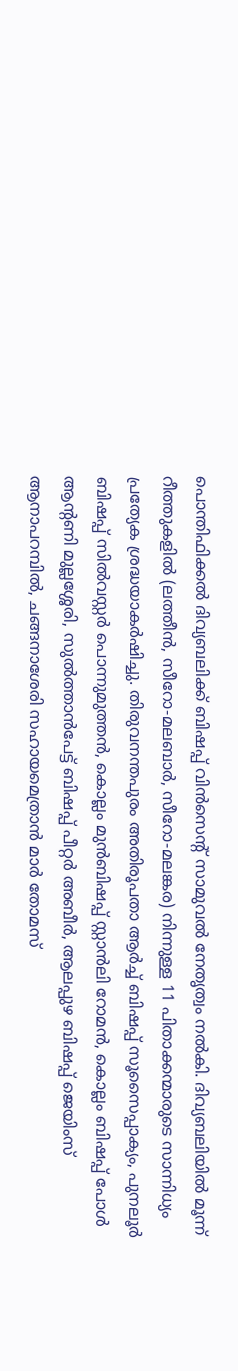പൊന്തിഫിക്കൽ ദിവ്യബലിക്ക് ബിഷപ്പ് വിൻസെന്റ് സാമുവൽ നേതൃത്വം നൽകി. ദിവ്യബലിയിൽ മൂന്ന് റീത്തുകളിൽ (ലത്തീൻ, സീറോ-മലബാർ, സീറോ-മലങ്കര) നിന്നുള്ള 11 പിതാക്കന്മാരുടെ സാന്നിധ്യം പ്രത്യേക ശ്രദ്ധയാകർഷിച്ചു. തിരുവനന്തപുരം അതിരൂപതാ ആർച്ച് ബിഷപ്പ് സൂസൈപ്പാക്യം, പുനലൂർ ബിഷപ്പ് സിൽവസ്റ്റർ പൊന്നുമുത്തൻ, കൊല്ലം മുൻബിഷപ്പ് സ്റ്റാൻലി റോമൻ, കൊല്ലം ബിഷപ്പ് പോൾ ആന്റണി മുല്ലശ്ശേരി, സുൽത്താൻപേട്ട് ബിഷപ്പ് പീറ്റർ അബീർ, ആലപ്പുഴ ബിഷപ്പ് ജെയിംസ് ആനാപറമ്പിൽ, ചങ്ങനാശേരി സഹായമെത്രാൻ മാർ തോമസ്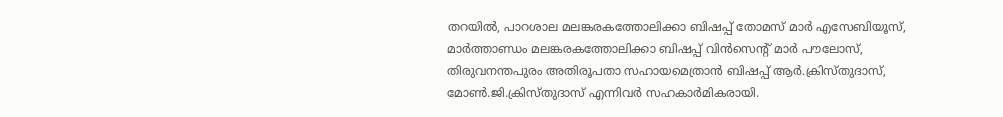തറയിൽ, പാറശാല മലങ്കരകത്തോലിക്കാ ബിഷപ്പ് തോമസ് മാർ എസേബിയൂസ്, മാർത്താണ്ഡം മലങ്കരകത്തോലിക്കാ ബിഷപ്പ് വിൻസെന്റ് മാർ പൗലോസ്, തിരുവനന്തപുരം അതിരൂപതാ സഹായമെത്രാൻ ബിഷപ്പ് ആർ.ക്രിസ്തുദാസ്, മോൺ.ജി.ക്രിസ്തുദാസ് എന്നിവർ സഹകാർമികരായി.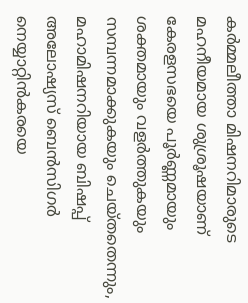കർമ്മലീത്താ മിഷനറിമാരുടെ മഹനീയമായ ശുശ്രൂഷയാണ് കേരളസഭയെ പൂർണ്ണമായും ശക്തമായും വളർത്തുകയും സമ്പന്നമാക്കുകയും ചെയ്തതെന്നും, മഹാമിഷനറിയായ ബിഷപ്പ് അലോഷ്യസ് ബെൻസിഗർ നെയ്യാറ്റിൻകരയെ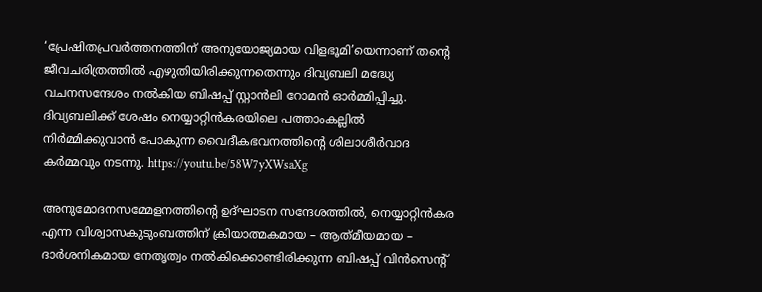‘പ്രേഷിതപ്രവർത്തനത്തിന് അനുയോജ്യമായ വിളഭൂമി’യെന്നാണ് തന്റെ ജീവചരിത്രത്തിൽ എഴുതിയിരിക്കുന്നതെന്നും ദിവ്യബലി മദ്ധ്യേ വചനസന്ദേശം നൽകിയ ബിഷപ്പ് സ്റ്റാൻലി റോമൻ ഓർമ്മിപ്പിച്ചു. ദിവ്യബലിക്ക് ശേഷം നെയ്യാറ്റിൻകരയിലെ പത്താംകല്ലിൽ നിർമ്മിക്കുവാൻ പോകുന്ന വൈദീകഭവനത്തിന്റെ ശിലാശീർവാദ കർമ്മവും നടന്നു. https://youtu.be/58W7yXWsaXg

അനുമോദനസമ്മേളനത്തിന്റെ ഉദ്ഘാടന സന്ദേശത്തിൽ, നെയ്യാറ്റിൻകര എന്ന വിശ്വാസകുടുംബത്തിന് ക്രിയാത്മകമായ – ആത്‌മീയമായ – ദാർശനികമായ നേതൃത്വം നൽകിക്കൊണ്ടിരിക്കുന്ന ബിഷപ്പ് വിൻസെന്റ്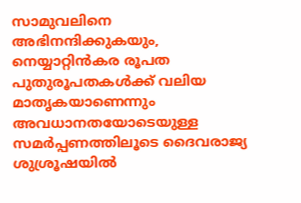സാമുവലിനെ അഭിനന്ദിക്കുകയും, നെയ്യാറ്റിൻകര രൂപത പുതുരൂപതകൾക്ക് വലിയ മാതൃകയാണെന്നും അവധാനതയോടെയുള്ള സമർപ്പണത്തിലൂടെ ദൈവരാജ്യ ശുശ്രൂഷയിൽ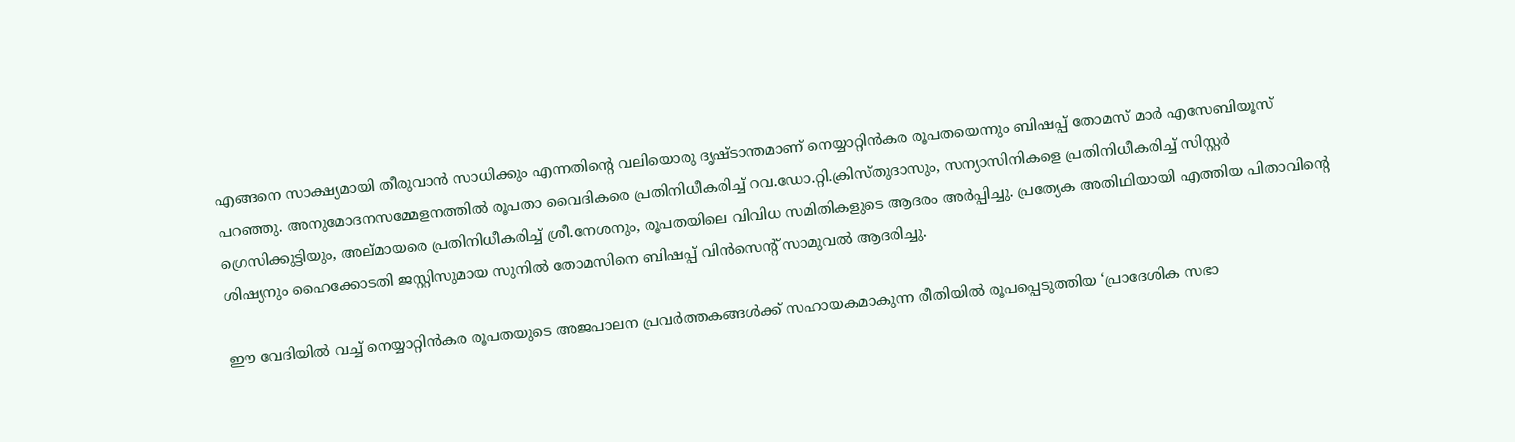എങ്ങനെ സാക്ഷ്യമായി തീരുവാൻ സാധിക്കും എന്നതിന്റെ വലിയൊരു ദൃഷ്ടാന്തമാണ് നെയ്യാറ്റിൻകര രൂപതയെന്നും ബിഷപ്പ് തോമസ് മാർ എസേബിയൂസ് പറഞ്ഞു. അനുമോദനസമ്മേളനത്തിൽ രൂപതാ വൈദികരെ പ്രതിനിധീകരിച്ച് റവ.ഡോ.റ്റി.ക്രിസ്തുദാസും, സന്യാസിനികളെ പ്രതിനിധീകരിച്ച് സിസ്റ്റർ ഗ്രെസിക്കുട്ടിയും, അല്മായരെ പ്രതിനിധീകരിച്ച് ശ്രീ.നേശനും, രൂപതയിലെ വിവിധ സമിതികളുടെ ആദരം അർപ്പിച്ചു. പ്രത്യേക അതിഥിയായി എത്തിയ പിതാവിന്റെ ശിഷ്യനും ഹൈക്കോടതി ജസ്റ്റിസുമായ സുനിൽ തോമസിനെ ബിഷപ്പ് വിൻസെന്റ് സാമുവൽ ആദരിച്ചു.

ഈ വേദിയിൽ വച്ച് നെയ്യാറ്റിൻകര രൂപതയുടെ അജപാലന പ്രവർത്തകങ്ങൾക്ക് സഹായകമാകുന്ന രീതിയിൽ രൂപപ്പെടുത്തിയ ‘പ്രാദേശിക സഭാ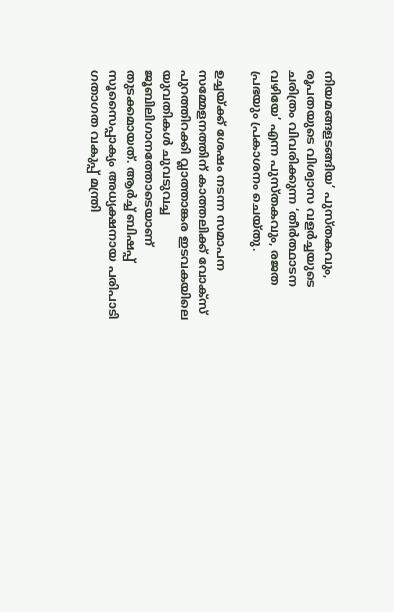നിയമങ്ങളടങ്ങിയ’ പുസ്തകവും, രൂപതയുടെ വിശ്വാസ വളർച്ചയുടെ ചരിത്രം വിവരിക്കുന്ന ‘തീർത്ഥാടന വഴിയേ’ എന്ന പുസ്തകവും, രജത പ്രഭയും പ്രകാശനം ചെയ്തു.

ഉച്ചയ്ക്ക് ശേഷം നടന്ന സമാപന സമ്മേളനത്തിന് കാത്തലിക്ക് വോക്‌സ് പുറത്തിറക്കി വ്ലാത്താങ്കര ഇടവകയിലെ യുവതികൾ ചുവടുവച്ച ജൂബിലിഗാനത്തോടെയാണ് തുടക്കമായത്. ആർച്ച് ബിഷപ്പ് സൂസൈപ്പാക്യം അധ്യക്ഷനായ പരിപാടി ഗതാഗത വകുപ്പ് മന്ത്രി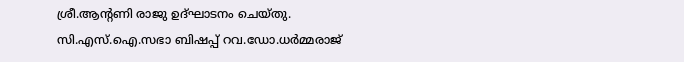ശ്രീ.ആന്റണി രാജു ഉദ്ഘാടനം ചെയ്തു. സി.എസ്.ഐ.സഭാ ബിഷപ്പ് റവ.ഡോ.ധർമ്മരാജ്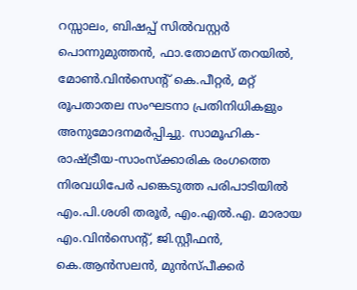റസ്സാലം, ബിഷപ്പ് സിൽവസ്റ്റർ പൊന്നുമുത്തൻ, ഫാ.തോമസ് തറയിൽ, മോൺ.വിൻസെന്റ് കെ.പീറ്റർ, മറ്റ് രൂപതാതല സംഘടനാ പ്രതിനിധികളും അനുമോദനമർപ്പിച്ചു. സാമൂഹിക-രാഷ്ട്രീയ-സാംസ്ക്കാരിക രംഗത്തെ നിരവധിപേർ പങ്കെടുത്ത പരിപാടിയിൽ എം.പി.ശശി തരൂർ, എം.എൽ.എ. മാരായ എം.വിൻസെന്റ്, ജി.സ്റ്റീഫൻ, കെ.ആൻസലൻ, മുൻസ്പീക്കർ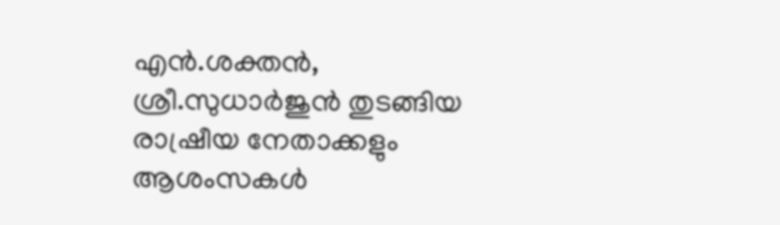എൻ.ശക്തൻ, ശ്രീ.സുധാർജുൻ തുടങ്ങിയ രാഷ്രീയ നേതാക്കളും ആശംസകൾ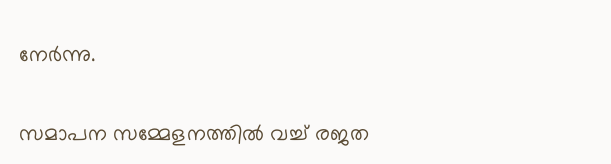നേർന്നു.

സമാപന സമ്മേളനത്തിൽ വച്ച് രജത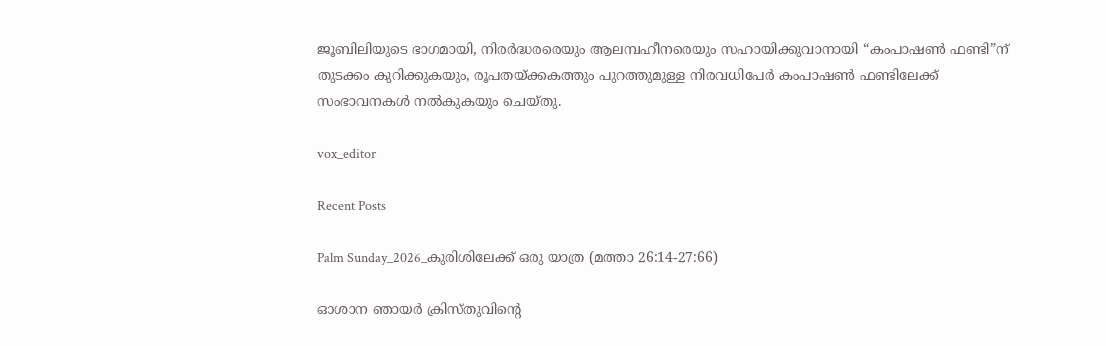ജൂബിലിയുടെ ഭാഗമായി, നിരർദ്ധരരെയും ആലമ്പഹീനരെയും സഹായിക്കുവാനായി “കംപാഷൺ ഫണ്ടി”ന് തുടക്കം കുറിക്കുകയും, രൂപതയ്ക്കകത്തും പുറത്തുമുള്ള നിരവധിപേർ കംപാഷൺ ഫണ്ടിലേക്ക് സംഭാവനകൾ നൽകുകയും ചെയ്തു.

vox_editor

Recent Posts

Palm Sunday_2026_കുരിശിലേക്ക് ഒരു യാത്ര (മത്താ 26:14-27:66)

ഓശാന ഞായർ ക്രിസ്തുവിന്റെ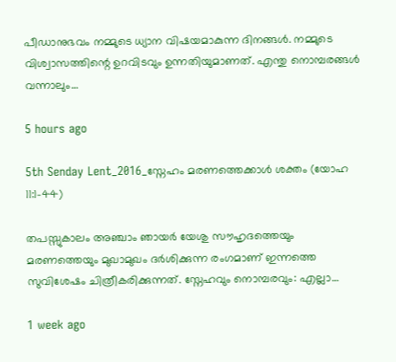പീഡാനുഭവം നമ്മുടെ ധ്യാന വിഷയമാകുന്ന ദിനങ്ങൾ. നമ്മുടെ വിശ്വാസത്തിന്റെ ഉറവിടവും ഉന്നതിയുമാണത്. എന്തു നൊമ്പരങ്ങൾ വന്നാലും…

5 hours ago

5th Senday Lent_2016_സ്നേഹം മരണത്തെക്കാൾ ശക്തം (യോഹ 11:1-44)

തപസ്സുകാലം അഞ്ചാം ഞായർ യേശു സൗഹൃദത്തെയും മരണത്തെയും മുഖാമുഖം ദർശിക്കുന്ന രംഗമാണ് ഇന്നത്തെ സുവിശേഷം ചിത്രീകരിക്കുന്നത്. സ്നേഹവും നൊമ്പരവും: എല്ലാ…

1 week ago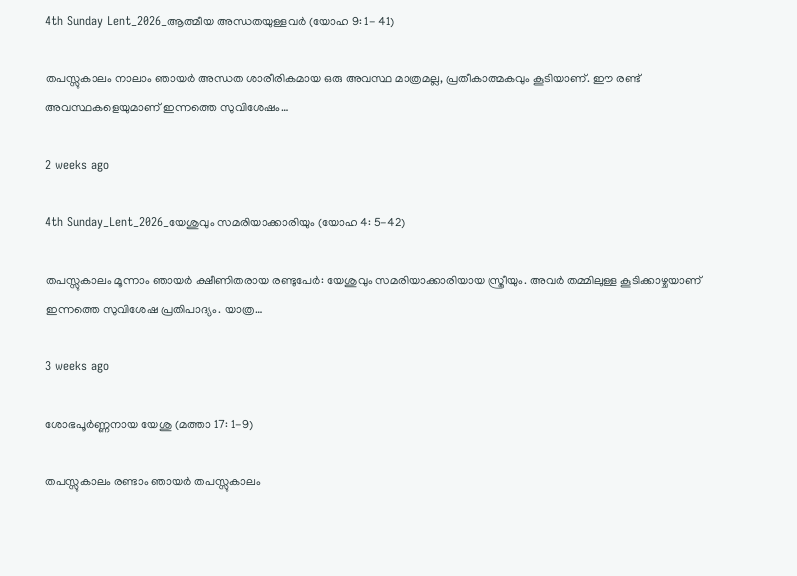4th Sunday Lent_2026_ആത്മീയ അന്ധതയുള്ളവർ (യോഹ 9: 1- 41)

തപസ്സുകാലം നാലാം ഞായർ അന്ധത ശാരീരികമായ ഒരു അവസ്ഥ മാത്രമല്ല, പ്രതീകാത്മകവും കൂടിയാണ്. ഈ രണ്ട് അവസ്ഥകളെയുമാണ് ഇന്നത്തെ സുവിശേഷം…

2 weeks ago

4th Sunday_Lent_2026_യേശുവും സമരിയാക്കാരിയും (യോഹ 4: 5-42)

തപസ്സുകാലം മൂന്നാം ഞായർ ക്ഷീണിതരായ രണ്ടുപേർ: യേശുവും സമരിയാക്കാരിയായ സ്ത്രീയും. അവർ തമ്മിലുള്ള കൂടിക്കാഴ്ചയാണ് ഇന്നത്തെ സുവിശേഷ പ്രതിപാദ്യം. യാത്ര…

3 weeks ago

ശോഭപൂർണ്ണനായ യേശു (മത്താ 17: 1-9)

തപസ്സുകാലം രണ്ടാം ഞായർ തപസ്സുകാലം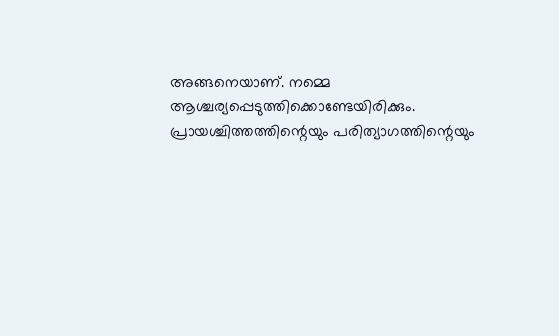അങ്ങനെയാണ്. നമ്മെ ആശ്ചര്യപ്പെടുത്തിക്കൊണ്ടേയിരിക്കും. പ്രായശ്ചിത്തത്തിന്റെയും പരിത്യാഗത്തിന്റെയും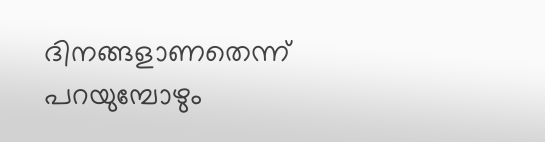ദിനങ്ങളാണതെന്ന് പറയുമ്പോഴും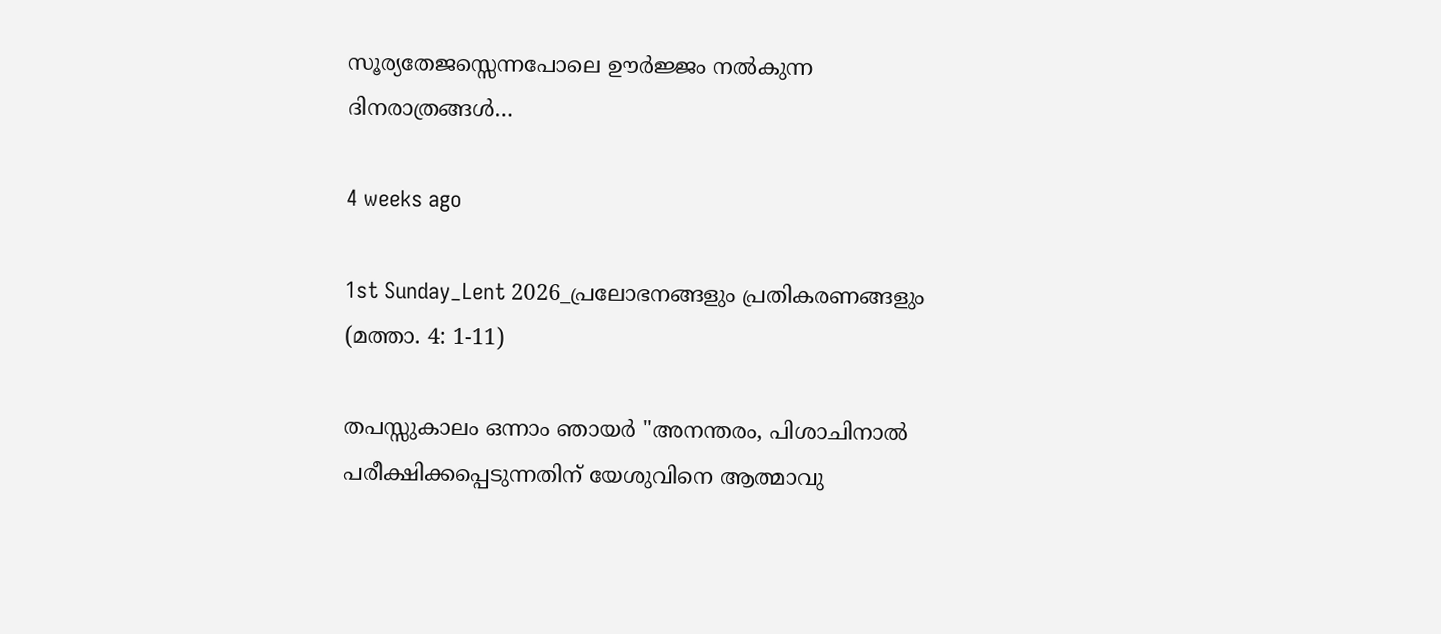സൂര്യതേജസ്സെന്നപോലെ ഊർജ്ജം നൽകുന്ന ദിനരാത്രങ്ങൾ…

4 weeks ago

1st Sunday_Lent 2026_പ്രലോഭനങ്ങളും പ്രതികരണങ്ങളും (മത്താ. 4: 1-11)

തപസ്സുകാലം ഒന്നാം ഞായർ "അനന്തരം, പിശാചിനാല്‍ പരീക്ഷിക്കപ്പെടുന്നതിന് യേശുവിനെ ആത്മാവു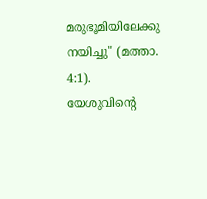മരുഭൂമിയിലേക്കു നയിച്ചു" (മത്താ. 4:1). യേശുവിന്റെ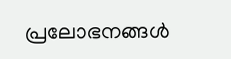പ്രലോഭനങ്ങൾ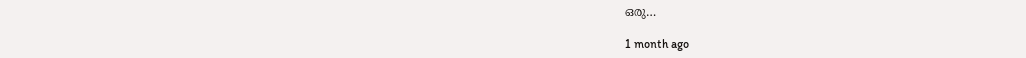ഒരു…

1 month ago